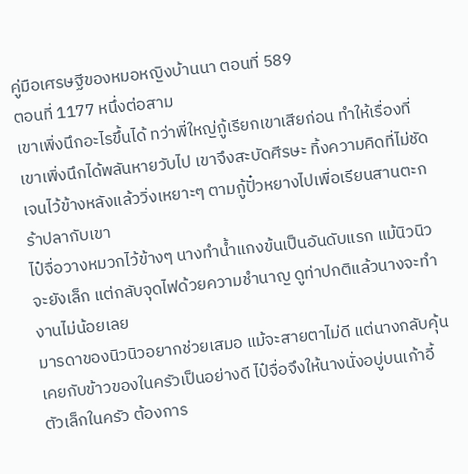คู่มือเศรษฐีของหมอหญิงบ้านนา ตอนที่ 589
ตอนที่ 1177 หนึ่งต่อสาม
เขาเพิ่งนึกอะไรขึ้นได้ ทว่าพี่ใหญ่กู้เรียกเขาเสียก่อน ทำให้เรื่องที่เขาเพิ่งนึกได้พลันหายวับไป เขาจึงสะบัดศีรษะ ทิ้งความคิดที่ไม่ชัดเจนไว้ข้างหลังแล้ววิ่งเหยาะๆ ตามกู้ปั๋วหยางไปเพื่อเรียนสานตะกร้าปลากับเขา
ไป๋จื่อวางหมวกไว้ข้างๆ นางทำน้ำแกงข้นเป็นอันดับแรก แม้นิวนิวจะยังเล็ก แต่กลับจุดไฟด้วยความชำนาญ ดูท่าปกติแล้วนางจะทำงานไม่น้อยเลย
มารดาของนิวนิวอยากช่วยเสมอ แม้จะสายตาไม่ดี แต่นางกลับคุ้นเคยกับข้าวของในครัวเป็นอย่างดี ไป๋จื่อจึงให้นางนั่งอบู่บนเก้าอี้ตัวเล็กในครัว ต้องการ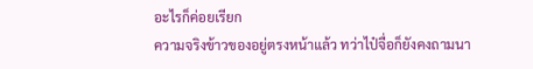อะไรก็ค่อยเรียก
ความจริงข้าวของอยู่ตรงหน้าแล้ว ทว่าไป๋จื่อก็ยังคงถามนา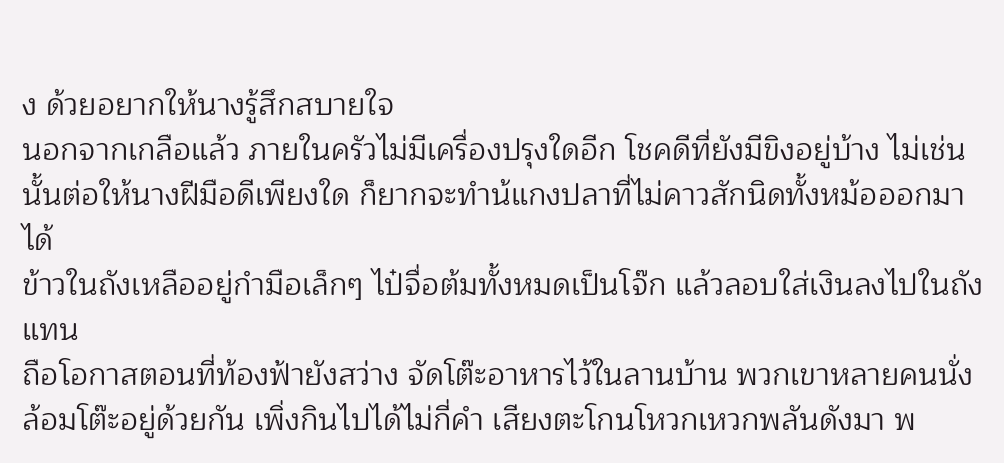ง ด้วยอยากให้นางรู้สึกสบายใจ
นอกจากเกลือแล้ว ภายในครัวไม่มีเครื่องปรุงใดอีก โชคดีที่ยังมีขิงอยู่บ้าง ไม่เช่นนั้นต่อให้นางฝีมือดีเพียงใด ก็ยากจะทำน้แกงปลาที่ไม่คาวสักนิดทั้งหม้อออกมาได้
ข้าวในถังเหลืออยู่กำมือเล็กๆ ไป๋จื่อต้มทั้งหมดเป็นโจ๊ก แล้วลอบใส่เงินลงไปในถังแทน
ถือโอกาสตอนที่ท้องฟ้ายังสว่าง จัดโต๊ะอาหารไว้ในลานบ้าน พวกเขาหลายคนนั่งล้อมโต๊ะอยู่ด้วยกัน เพิ่งกินไปได้ไม่กี่คำ เสียงตะโกนโหวกเหวกพลันดังมา พ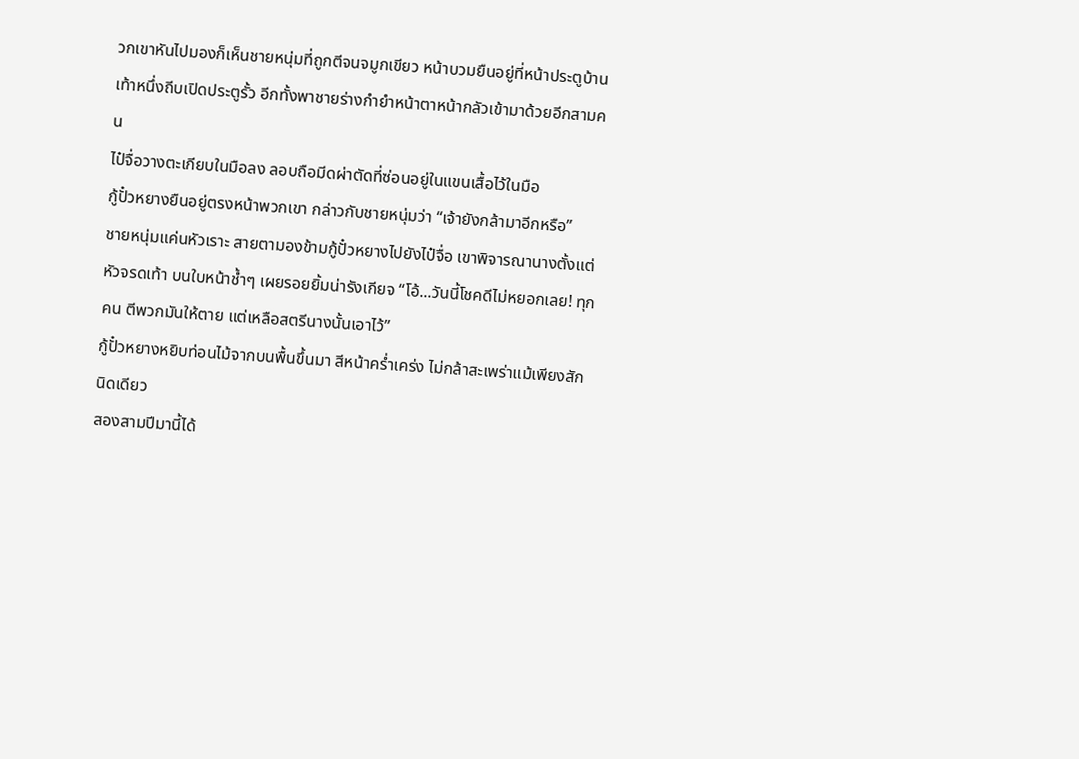วกเขาหันไปมองก็เห็นชายหนุ่มที่ถูกตีจนจมูกเขียว หน้าบวมยืนอยู่ที่หน้าประตูบ้าน เท้าหนึ่งถีบเปิดประตูรั้ว อีกทั้งพาชายร่างกำยำหน้าตาหน้ากลัวเข้ามาด้วยอีกสามคน
ไป๋จื่อวางตะเกียบในมือลง ลอบถือมีดผ่าตัดที่ซ่อนอยู่ในแขนเสื้อไว้ในมือ
กู้ปั๋วหยางยืนอยู่ตรงหน้าพวกเขา กล่าวกับชายหนุ่มว่า “เจ้ายังกล้ามาอีกหรือ”
ชายหนุ่มแค่นหัวเราะ สายตามองข้ามกู้ปั๋วหยางไปยังไป๋จื่อ เขาพิจารณานางตั้งแต่หัวจรดเท้า บนใบหน้าช้ำๆ เผยรอยยิ้มน่ารังเกียจ “โอ้...วันนี้โชคดีไม่หยอกเลย! ทุกคน ตีพวกมันให้ตาย แต่เหลือสตรีนางนั้นเอาไว้”
กู้ปั๋วหยางหยิบท่อนไม้จากบนพื้นขึ้นมา สีหน้าคร่ำเคร่ง ไม่กล้าสะเพร่าแม้เพียงสักนิดเดียว
สองสามปีมานี้ได้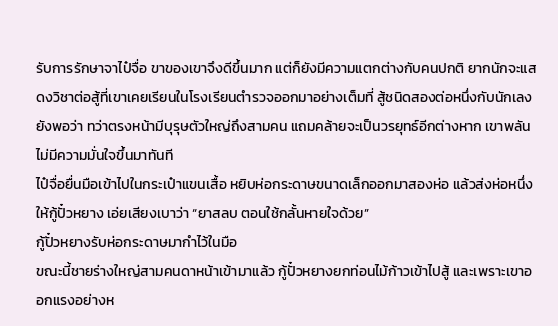รับการรักษาจาไป๋จื่อ ขาของเขาจึงดีขึ้นมาก แต่ก็ยังมีความแตกต่างกับคนปกติ ยากนักจะแสดงวิชาต่อสู้ที่เขาเคยเรียนในโรงเรียนตำรวจออกมาอย่างเต็มที่ สู้ชนิดสองต่อหนึ่งกับนักเลงยังพอว่า ทว่าตรงหน้ามีบุรุษตัวใหญ่ถึงสามคน แถมคล้ายจะเป็นวรยุทธ์อีกต่างหาก เขาพลันไม่มีความมั่นใจขึ้นมาทันที
ไป๋จื่อยื่นมือเข้าไปในกระเป๋าแขนเสื้อ หยิบห่อกระดาษขนาดเล็กออกมาสองห่อ แล้วส่งห่อหนึ่งให้กู้ปั๋วหยาง เอ่ยเสียงเบาว่า “ยาสลบ ตอนใช้กลั้นหายใจด้วย”
กู้ปั๋วหยางรับห่อกระดาษมากำไว้ในมือ
ขณะนี้ชายร่างใหญ่สามคนดาหน้าเข้ามาแล้ว กู้ปั๋วหยางยกท่อนไม้ก้าวเข้าไปสู้ และเพราะเขาออกแรงอย่างห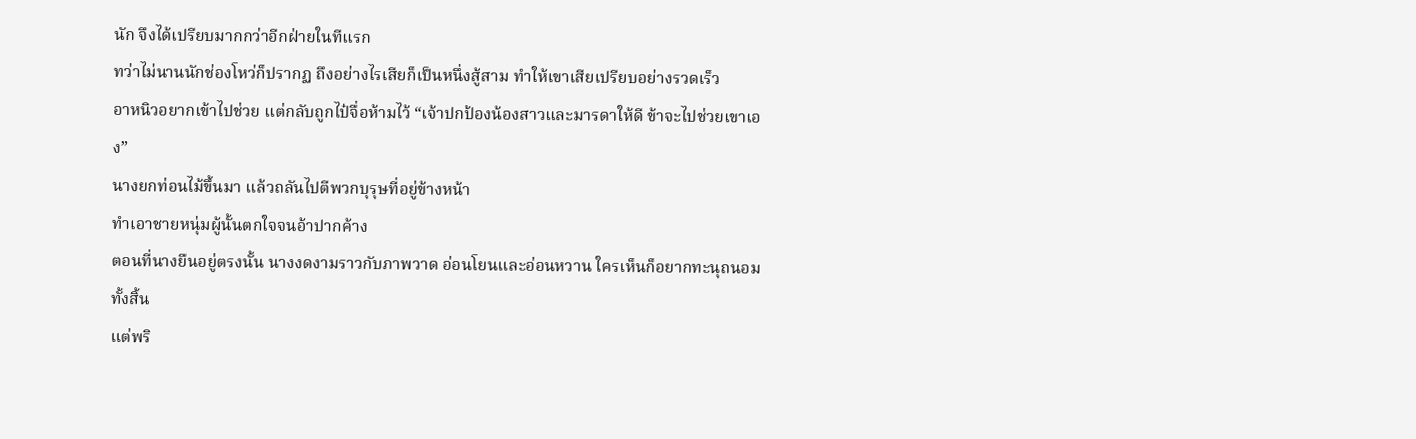นัก จึงได้เปรียบมากกว่าอีกฝ่ายในทีแรก
ทว่าไม่นานนักช่องโหว่ก็ปรากฏ ถึงอย่างไรเสียก็เป็นหนึ่งสู้สาม ทำให้เขาเสียเปรียบอย่างรวดเร็ว
อาหนิวอยากเข้าไปช่วย แต่กลับถูกไป๋จื่อห้ามไว้ “เจ้าปกป้องน้องสาวและมารดาให้ดี ข้าจะไปช่วยเขาเอง”
นางยกท่อนไม้ขึ้นมา แล้วถลันไปตีพวกบุรุษที่อยู่ข้างหน้า
ทำเอาชายหนุ่มผู้นั้นตกใจจนอ้าปากค้าง
ตอนที่นางยืนอยู่ตรงนั้น นางงดงามราวกับภาพวาด อ่อนโยนและอ่อนหวาน ใครเห็นก็อยากทะนุถนอมทั้งสิ้น
แต่พริ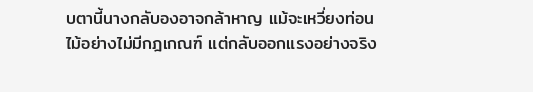บตานี้นางกลับองอาจกล้าหาญ แม้จะเหวี่ยงท่อนไม้อย่างไม่มีกฎเกณฑ์ แต่กลับออกแรงอย่างจริง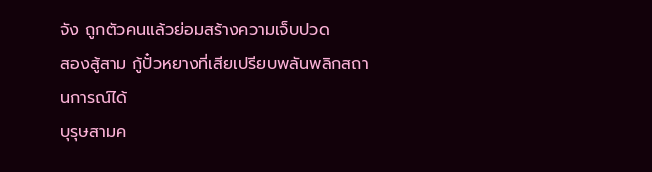จัง ถูกตัวคนแล้วย่อมสร้างความเจ็บปวด
สองสู้สาม กู้ปั๋วหยางที่เสียเปรียบพลันพลิกสถานการณ์ได้
บุรุษสามค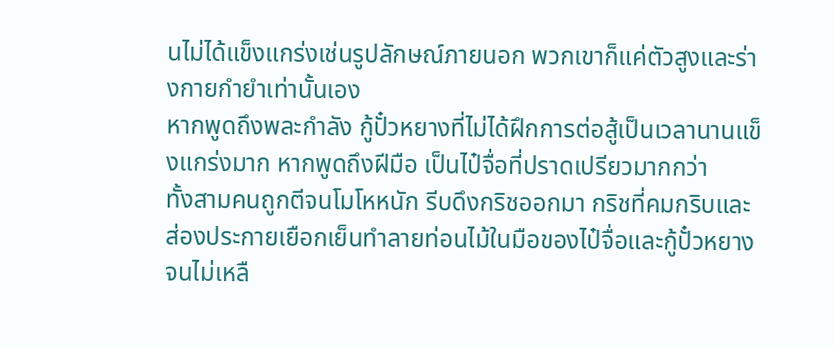นไม่ได้แข็งแกร่งเช่นรูปลักษณ์ภายนอก พวกเขาก็แค่ตัวสูงและร่างกายกำยำเท่านั้นเอง
หากพูดถึงพละกำลัง กู้ปั๋วหยางที่ไม่ได้ฝึกการต่อสู้เป็นเวลานานแข็งแกร่งมาก หากพูดถึงฝีมือ เป็นไป๋จื่อที่ปราดเปรียวมากกว่า
ทั้งสามคนถูกตีจนโมโหหนัก รีบดึงกริชออกมา กริชที่คมกริบและส่องประกายเยือกเย็นทำลายท่อนไม้ในมือของไป๋จื่อและกู้ปั๋วหยางจนไม่เหลื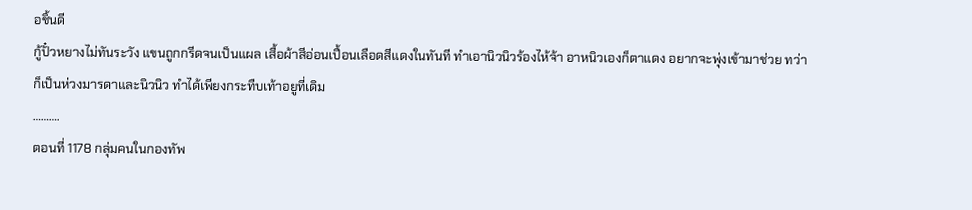อชิ้นดี
กู้ปั๋วหยางไม่ทันระวัง แขนถูกกรีดจนเป็นแผล เสื้อผ้าสีอ่อนเปื้อนเลือดสีแดงในทันที ทำเอานิวนิวร้องไห้จ้า อาหนิวเองก็ตาแดง อยากจะพุ่งเข้ามาช่วย ทว่าก็เป็นห่วงมารดาและนิวนิว ทำได้เพียงกระทืบเท้าอยูที่เดิม
……….
ตอนที่ 1178 กลุ่มคนในกองทัพ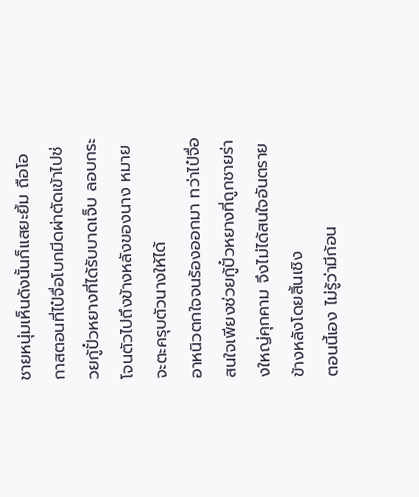ชายหนุ่มเห็นดังนั้นก็แสยะยิ้ม ถือโอกาสตอนที่ไป๋จื่อโบกมีดผ่าตัดเข้าไปช่วยกู้ปั๋วหยางที่ได้รับบาดเจ็บ ลอบกระโจนตัวไปถึงข้างหลังของนาง หมายจะตะครุบตัวนางให้ได้
อาหนิวตกใจจนร้องออกมา ทว่าไป๋จื่อสนใจเพียงช่วยกู้ปั๋วหยางที่ถูกชายร่างใหญ่คุกคาม จึงไม่ได้สนใจอันตรายข้างหลังโดยสิ้นเชิง
ตอนนี้เอง ไม่รู้ว่ามีก้อน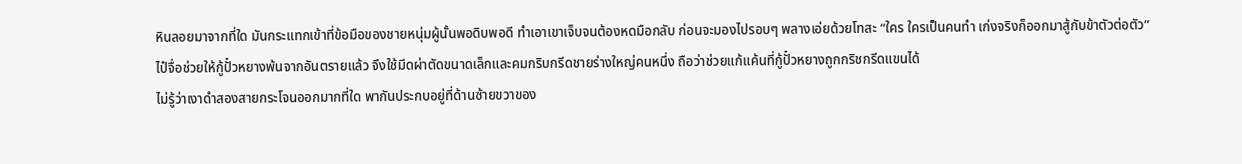หินลอยมาจากที่ใด มันกระแทกเข้าที่ข้อมือของชายหนุ่มผู้นั้นพอดิบพอดี ทำเอาเขาเจ็บจนต้องหดมือกลับ ก่อนจะมองไปรอบๆ พลางเอ่ยด้วยโทสะ “ใคร ใครเป็นคนทำ เก่งจริงก็ออกมาสู้กับข้าตัวต่อตัว”
ไป๋จื่อช่วยให้กู้ปั๋วหยางพ้นจากอันตรายแล้ว จึงใช้มีดผ่าตัดขนาดเล็กและคมกริบกรีดชายร่างใหญ่คนหนึ่ง ถือว่าช่วยแก้แค้นที่กู้ปั๋วหยางถูกกริชกรีดแขนได้
ไม่รู้ว่าเงาดำสองสายกระโจนออกมากที่ใด พากันประกบอยู่ที่ด้านซ้ายขวาของ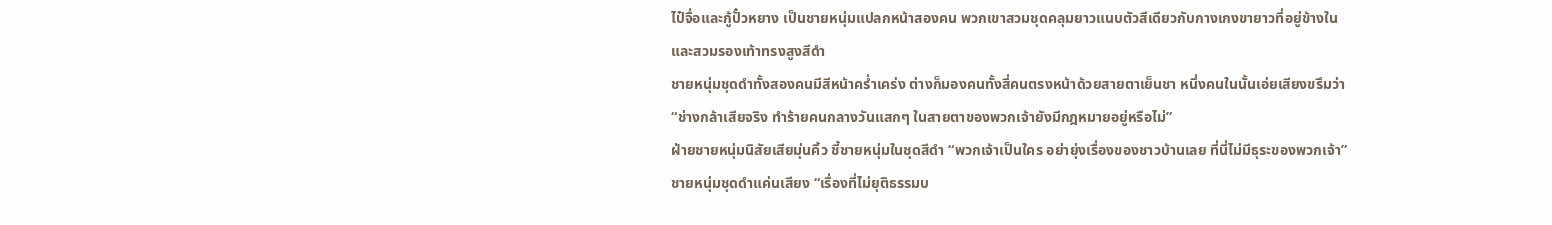ไป๋จื่อและกู้ปั๋วหยาง เป็นชายหนุ่มแปลกหน้าสองคน พวกเขาสวมชุดคลุมยาวแนบตัวสีเดียวกับกางเกงขายาวที่อยู่ข้างใน และสวมรองเท้าทรงสูงสีดำ
ชายหนุ่มชุดดำทั้งสองคนมีสีหน้าคร่ำเคร่ง ต่างก็มองคนทั้งสี่คนตรงหน้าด้วยสายตาเย็นชา หนึ่งคนในนั้นเอ่ยเสียงขรึมว่า “ช่างกล้าเสียจริง ทำร้ายคนกลางวันแสกๆ ในสายตาของพวกเจ้ายังมีกฎหมายอยู่หรือไม่”
ฝ่ายชายหนุ่มนิสัยเสียมุ่นคิ้ว ชี้ชายหนุ่มในชุดสีดำ “พวกเจ้าเป็นใคร อย่ายุ่งเรื่องของชาวบ้านเลย ที่นี่ไม่มีธุระของพวกเจ้า”
ชายหนุ่มชุดดำแค่นเสียง “เรื่องที่ไม่ยุติธรรมบ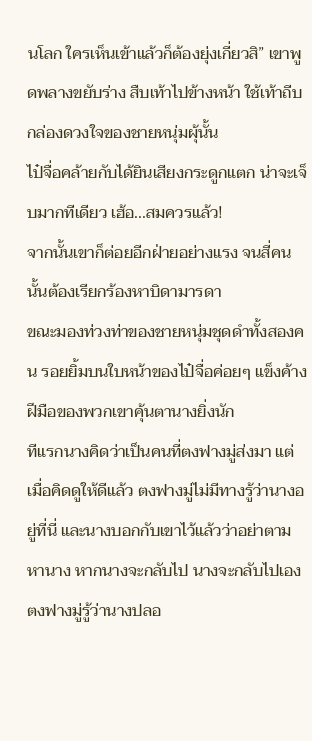นโลก ใครเห็นเข้าแล้วก็ต้องยุ่งเกี่ยวสิ” เขาพูดพลางขยับร่าง สืบเท้าไปข้างหน้า ใช้เท้าถีบกล่องดวงใจของชายหนุ่มผุ้นั้น
ไป๋จื่อคล้ายกับได้ยินเสียงกระดูกแตก น่าจะเจ็บมากทีเดียว เฮ้อ...สมควรแล้ว!
จากนั้นเขาก็ต่อยอีกฝ่ายอย่างแรง จนสี่คนนั้นต้องเรียกร้องหาบิดามารดา
ขณะมองท่วงท่าของชายหนุ่มชุดดำทั้งสองคน รอยยิ้มบนใบหน้าของไป๋จื่อค่อยๆ แข็งค้าง ฝีมือของพวกเขาคุ้นตานางยิ่งนัก
ทีแรกนางคิดว่าเป็นคนที่ตงฟางมู่ส่งมา แต่เมื่อคิดดูให้ดีแล้ว ตงฟางมู่ไม่มีทางรู้ว่านางอยู่ที่นี่ และนางบอกกับเขาไว้แล้วว่าอย่าตามหานาง หากนางจะกลับไป นางจะกลับไปเอง
ตงฟางมู่รู้ว่านางปลอ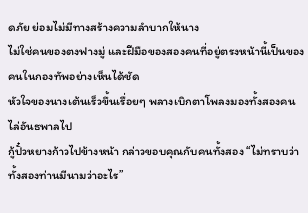ดภัย ย่อมไม่มีทางสร้างความลำบากให้นาง
ไม่ใช่คนของตงฟางมู่ และฝีมือของสองคนที่อยู่ตรงหน้านี้เป็นของคนในกองทัพอย่างเห็นได้ชัด
หัวใจของนางเต้นเร็วขึ้นเรื่อยๆ พลางเบิกตาโพลงมองทั้งสองคนไล่อันธพาลไป
กู้ปั๋วหยางก้าวไปข้างหน้า กล่าวขอบคุณกับคนทั้งสอง “ไม่ทราบว่าทั้งสองท่านมีนามว่าอะไร”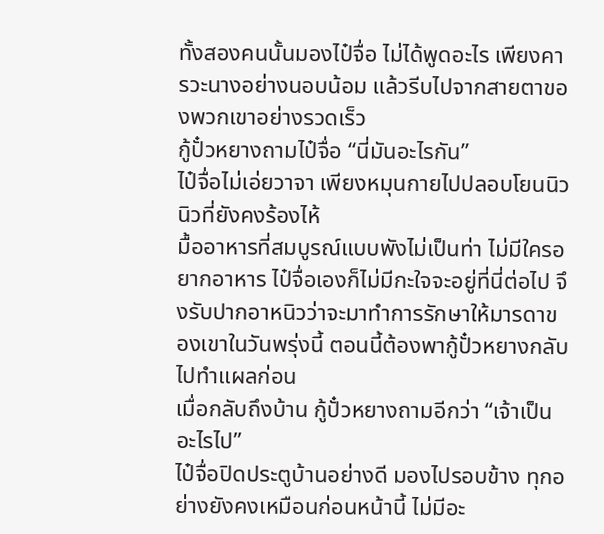ทั้งสองคนนั้นมองไป๋จื่อ ไม่ได้พูดอะไร เพียงคารวะนางอย่างนอบน้อม แล้วรีบไปจากสายตาของพวกเขาอย่างรวดเร็ว
กู้ปั๋วหยางถามไป๋จื่อ “นี่มันอะไรกัน”
ไป๋จื่อไม่เอ่ยวาจา เพียงหมุนกายไปปลอบโยนนิวนิวที่ยังคงร้องไห้
มื้ออาหารที่สมบูรณ์แบบพังไม่เป็นท่า ไม่มีใครอยากอาหาร ไป๋จื่อเองก็ไม่มีกะใจจะอยู่ที่นี่ต่อไป จึงรับปากอาหนิวว่าจะมาทำการรักษาให้มารดาของเขาในวันพรุ่งนี้ ตอนนี้ต้องพากู้ปั๋วหยางกลับไปทำแผลก่อน
เมื่อกลับถึงบ้าน กู้ปั๋วหยางถามอีกว่า “เจ้าเป็นอะไรไป”
ไป๋จื่อปิดประตูบ้านอย่างดี มองไปรอบข้าง ทุกอย่างยังคงเหมือนก่อนหน้านี้ ไม่มีอะ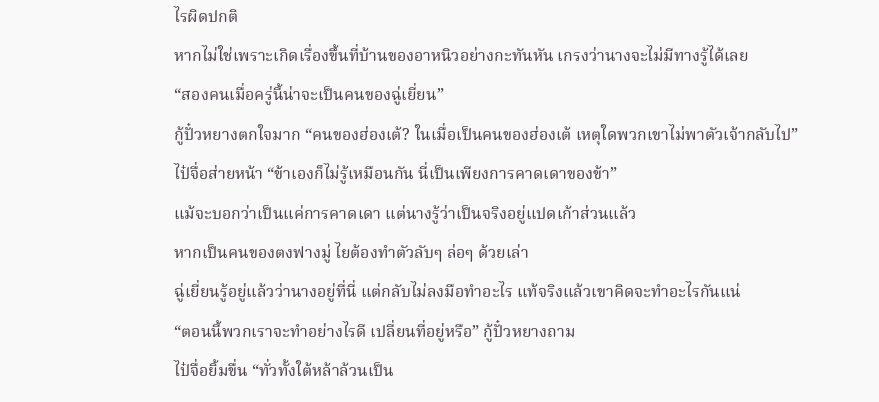ไรผิดปกติ
หากไม่ใช่เพราะเกิดเรื่องขึ้นที่บ้านของอาหนิวอย่างกะทันหัน เกรงว่านางจะไม่มีทางรู้ได้เลย
“สองคนเมื่อครู่นี้น่าจะเป็นคนของฉู่เยี่ยน”
กู้ปั๋วหยางตกใจมาก “คนของฮ่องเต้? ในเมื่อเป็นคนของฮ่องเต้ เหตุใดพวกเขาไม่พาตัวเจ้ากลับไป”
ไป๋จื่อส่ายหน้า “ข้าเองก็ไม่รู้เหมือนกัน นี่เป็นเพียงการคาดเดาของข้า”
แม้จะบอกว่าเป็นแค่การคาดเดา แต่นางรู้ว่าเป็นจริงอยู่แปดเก้าส่วนแล้ว
หากเป็นคนของตงฟางมู่ ไยต้องทำตัวลับๆ ล่อๆ ด้วยเล่า
ฉู่เยี่ยนรู้อยู่แล้วว่านางอยู่ที่นี่ แต่กลับไม่ลงมือทำอะไร แท้จริงแล้วเขาคิดจะทำอะไรกันแน่
“ตอนนี้พวกเราจะทำอย่างไรดี เปลี่ยนที่อยู่หรือ” กู้ปั๋วหยางถาม
ไป๋จื่อยิ้มขื่น “ทั่วทั้งใต้หล้าล้วนเป็น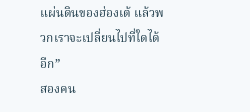แผ่นดินของฮ่องเต้ แล้วพวกเราจะเปลี่ยนไปที่ใดได้อีก”
สองคน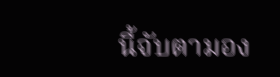นี้จับตามอง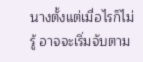นางตั้งแต่เมื่อไรก็ไม่รู้ อาจจะเริ่มจับตาม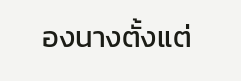องนางตั้งแต่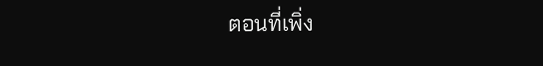ตอนที่เพิ่ง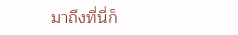มาถึงที่นี่ก็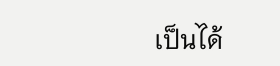เป็นได้